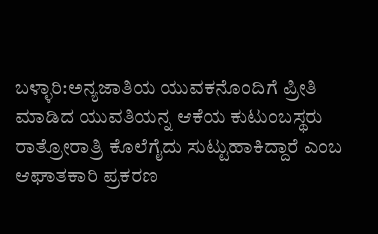ಬಳ್ಳಾರಿ:ಅನ್ಯಜಾತಿಯ ಯುವಕನೊಂದಿಗೆ ಪ್ರೀತಿ ಮಾಡಿದ ಯುವತಿಯನ್ನ ಆಕೆಯ ಕುಟುಂಬಸ್ಥರು ರಾತ್ರೋರಾತ್ರಿ ಕೊಲೆಗೈದು ಸುಟ್ಟುಹಾಕಿದ್ದಾರೆ ಎಂಬ ಆಘಾತಕಾರಿ ಪ್ರಕರಣ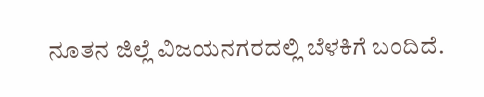ನೂತನ ಜಿಲ್ಲೆ ವಿಜಯನಗರದಲ್ಲಿ ಬೆಳಕಿಗೆ ಬಂದಿದೆ.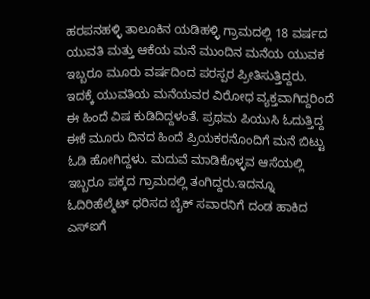ಹರಪನಹಳ್ಳಿ ತಾಲೂಕಿನ ಯಡಿಹಳ್ಳಿ ಗ್ರಾಮದಲ್ಲಿ 18 ವರ್ಷದ ಯುವತಿ ಮತ್ತು ಆಕೆಯ ಮನೆ ಮುಂದಿನ ಮನೆಯ ಯುವಕ ಇಬ್ಬರೂ ಮೂರು ವರ್ಷದಿಂದ ಪರಸ್ಪರ ಪ್ರೀತಿಸುತ್ತಿದ್ದರು. ಇದಕ್ಕೆ ಯುವತಿಯ ಮನೆಯವರ ವಿರೋಧ ವ್ಯಕ್ತವಾಗಿದ್ದರಿಂದೆ ಈ ಹಿಂದೆ ವಿಷ ಕುಡಿದಿದ್ದಳಂತೆ. ಪ್ರಥಮ ಪಿಯುಸಿ ಓದುತ್ತಿದ್ದ ಈಕೆ ಮೂರು ದಿನದ ಹಿಂದೆ ಪ್ರಿಯಕರನೊಂದಿಗೆ ಮನೆ ಬಿಟ್ಟು ಓಡಿ ಹೋಗಿದ್ದಳು. ಮದುವೆ ಮಾಡಿಕೊಳ್ಳವ ಆಸೆಯಲ್ಲಿ ಇಬ್ಬರೂ ಪಕ್ಕದ ಗ್ರಾಮದಲ್ಲಿ ತಂಗಿದ್ದರು.ಇದನ್ನೂ ಓದಿರಿಹೆಲ್ಮೆಟ್ ಧರಿಸದ ಬೈಕ್ ಸವಾರನಿಗೆ ದಂಡ ಹಾಕಿದ ಎಸ್ಐಗೆ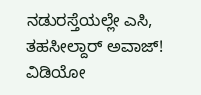ನಡುರಸ್ತೆಯಲ್ಲೇ ಎಸಿ, ತಹಸೀಲ್ದಾರ್ ಅವಾಜ್! ವಿಡಿಯೋ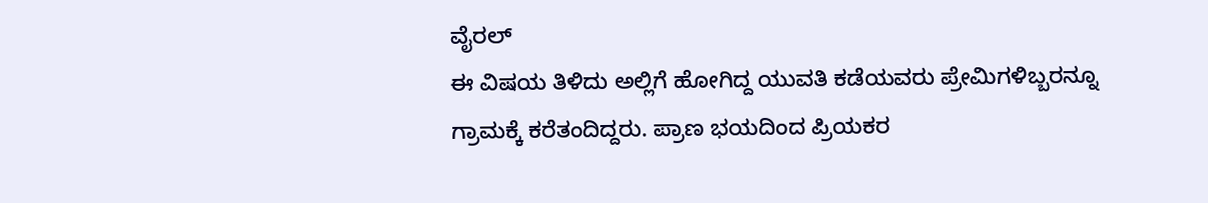ವೈರಲ್
ಈ ವಿಷಯ ತಿಳಿದು ಅಲ್ಲಿಗೆ ಹೋಗಿದ್ದ ಯುವತಿ ಕಡೆಯವರು ಪ್ರೇಮಿಗಳಿಬ್ಬರನ್ನೂ ಗ್ರಾಮಕ್ಕೆ ಕರೆತಂದಿದ್ದರು. ಪ್ರಾಣ ಭಯದಿಂದ ಪ್ರಿಯಕರ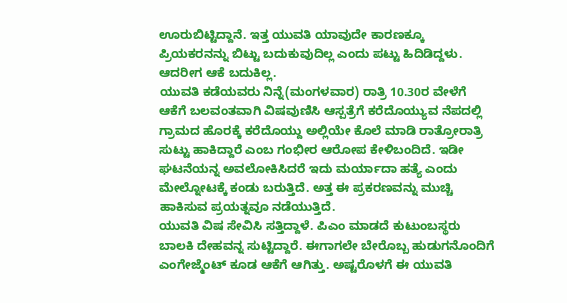ಊರುಬಿಟ್ಟಿದ್ದಾನೆ. ಇತ್ತ ಯುವತಿ ಯಾವುದೇ ಕಾರಣಕ್ಕೂ ಪ್ರಿಯಕರನನ್ನು ಬಿಟ್ಟು ಬದುಕುವುದಿಲ್ಲ ಎಂದು ಪಟ್ಟು ಹಿದಿಡಿದ್ದಳು. ಆದರೀಗ ಆಕೆ ಬದುಕಿಲ್ಲ.
ಯುವತಿ ಕಡೆಯವರು ನಿನ್ನೆ(ಮಂಗಳವಾರ) ರಾತ್ರಿ 10.30ರ ವೇಳೆಗೆ ಆಕೆಗೆ ಬಲವಂತವಾಗಿ ವಿಷವುಣಿಸಿ ಆಸ್ಪತ್ರೆಗೆ ಕರೆದೊಯ್ಯುವ ನೆಪದಲ್ಲಿ ಗ್ರಾಮದ ಹೊರಕ್ಕೆ ಕರೆದೊಯ್ದು ಅಲ್ಲಿಯೇ ಕೊಲೆ ಮಾಡಿ ರಾತ್ರೋರಾತ್ರಿ ಸುಟ್ಟು ಹಾಕಿದ್ದಾರೆ ಎಂಬ ಗಂಭೀರ ಆರೋಪ ಕೇಳಿಬಂದಿದೆ. ಇಡೀ ಘಟನೆಯನ್ನ ಅವಲೋಕಿಸಿದರೆ ಇದು ಮರ್ಯಾದಾ ಹತ್ಯೆ ಎಂದು ಮೇಲ್ನೋಟಕ್ಕೆ ಕಂಡು ಬರುತ್ತಿದೆ. ಅತ್ತ ಈ ಪ್ರಕರಣವನ್ನು ಮುಚ್ಚಿ ಹಾಕಿಸುವ ಪ್ರಯತ್ನವೂ ನಡೆಯುತ್ತಿದೆ.
ಯುವತಿ ವಿಷ ಸೇವಿಸಿ ಸತ್ತಿದ್ದಾಳೆ. ಪಿಎಂ ಮಾಡದೆ ಕುಟುಂಬಸ್ಥರು ಬಾಲಕಿ ದೇಹವನ್ನ ಸುಟ್ಟಿದ್ದಾರೆ. ಈಗಾಗಲೇ ಬೇರೊಬ್ಬ ಹುಡುಗನೊಂದಿಗೆ ಎಂಗೇಜ್ಮೆಂಟ್ ಕೂಡ ಆಕೆಗೆ ಆಗಿತ್ತು. ಅಷ್ಟರೊಳಗೆ ಈ ಯುವತಿ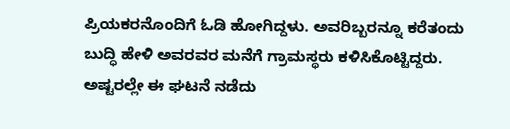ಪ್ರಿಯಕರನೊಂದಿಗೆ ಓಡಿ ಹೋಗಿದ್ದಳು. ಅವರಿಬ್ಬರನ್ನೂ ಕರೆತಂದು ಬುದ್ಧಿ ಹೇಳಿ ಅವರವರ ಮನೆಗೆ ಗ್ರಾಮಸ್ಥರು ಕಳಿಸಿಕೊಟ್ಟಿದ್ದರು. ಅಷ್ಟರಲ್ಲೇ ಈ ಘಟನೆ ನಡೆದು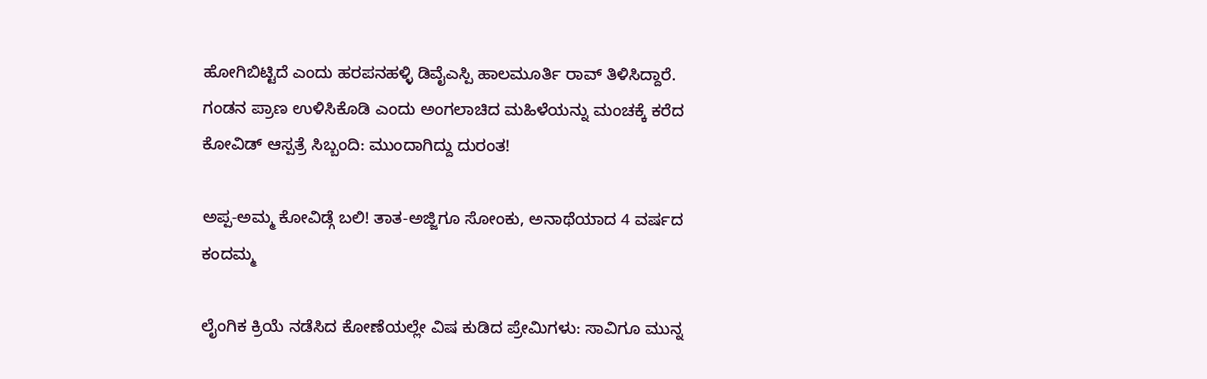ಹೋಗಿಬಿಟ್ಟಿದೆ ಎಂದು ಹರಪನಹಳ್ಳಿ ಡಿವೈಎಸ್ಪಿ ಹಾಲಮೂರ್ತಿ ರಾವ್ ತಿಳಿಸಿದ್ದಾರೆ.
ಗಂಡನ ಪ್ರಾಣ ಉಳಿಸಿಕೊಡಿ ಎಂದು ಅಂಗಲಾಚಿದ ಮಹಿಳೆಯನ್ನು ಮಂಚಕ್ಕೆ ಕರೆದ ಕೋವಿಡ್ ಆಸ್ಪತ್ರೆ ಸಿಬ್ಬಂದಿ: ಮುಂದಾಗಿದ್ದು ದುರಂತ!

ಅಪ್ಪ-ಅಮ್ಮ ಕೋವಿಡ್ಗೆ ಬಲಿ! ತಾತ-ಅಜ್ಜಿಗೂ ಸೋಂಕು, ಅನಾಥೆಯಾದ 4 ವರ್ಷದ ಕಂದಮ್ಮ

ಲೈಂಗಿಕ ಕ್ರಿಯೆ ನಡೆಸಿದ ಕೋಣೆಯಲ್ಲೇ ವಿಷ ಕುಡಿದ ಪ್ರೇಮಿಗಳು: ಸಾವಿಗೂ ಮುನ್ನ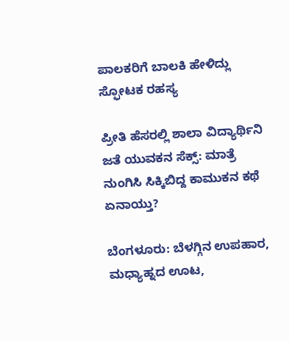ಪಾಲಕರಿಗೆ ಬಾಲಕಿ ಹೇಳಿದ್ಲು ಸ್ಫೋಟಕ ರಹಸ್ಯ

ಪ್ರೀತಿ ಹೆಸರಲ್ಲಿ ಶಾಲಾ ವಿದ್ಯಾರ್ಥಿನಿ ಜತೆ ಯುವಕನ ಸೆಕ್ಸ್: ಮಾತ್ರೆ ನುಂಗಿಸಿ ಸಿಕ್ಕಿಬಿದ್ದ ಕಾಮುಕನ ಕಥೆ ಏನಾಯ್ತು?

ಬೆಂಗಳೂರು: ಬೆಳಗ್ಗಿನ ಉಪಹಾರ, ಮಧ್ಯಾಹ್ನದ ಊಟ,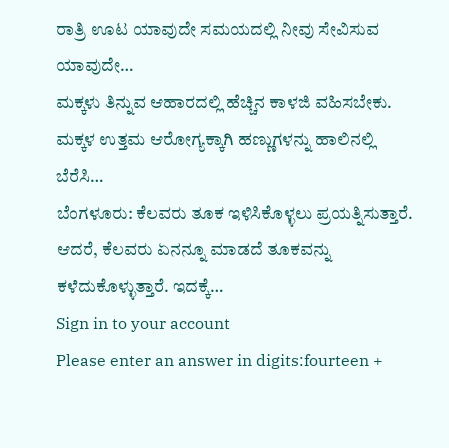ರಾತ್ರಿ ಊಟ ಯಾವುದೇ ಸಮಯದಲ್ಲಿ ನೀವು ಸೇವಿಸುವ ಯಾವುದೇ…
ಮಕ್ಕಳು ತಿನ್ನುವ ಆಹಾರದಲ್ಲಿ ಹೆಚ್ಚಿನ ಕಾಳಜಿ ವಹಿಸಬೇಕು. ಮಕ್ಕಳ ಉತ್ತಮ ಆರೋಗ್ಯಕ್ಕಾಗಿ ಹಣ್ಣುಗಳನ್ನು ಹಾಲಿನಲ್ಲಿ ಬೆರೆಸಿ…
ಬೆಂಗಳೂರು: ಕೆಲವರು ತೂಕ ಇಳಿಸಿಕೊಳ್ಳಲು ಪ್ರಯತ್ನಿಸುತ್ತಾರೆ. ಆದರೆ, ಕೆಲವರು ಏನನ್ನೂ ಮಾಡದೆ ತೂಕವನ್ನು ಕಳೆದುಕೊಳ್ಳುತ್ತಾರೆ. ಇದಕ್ಕೆ…
Sign in to your account
Please enter an answer in digits:fourteen +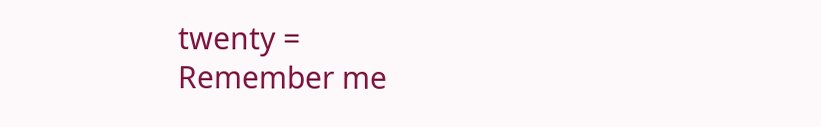twenty =
Remember me